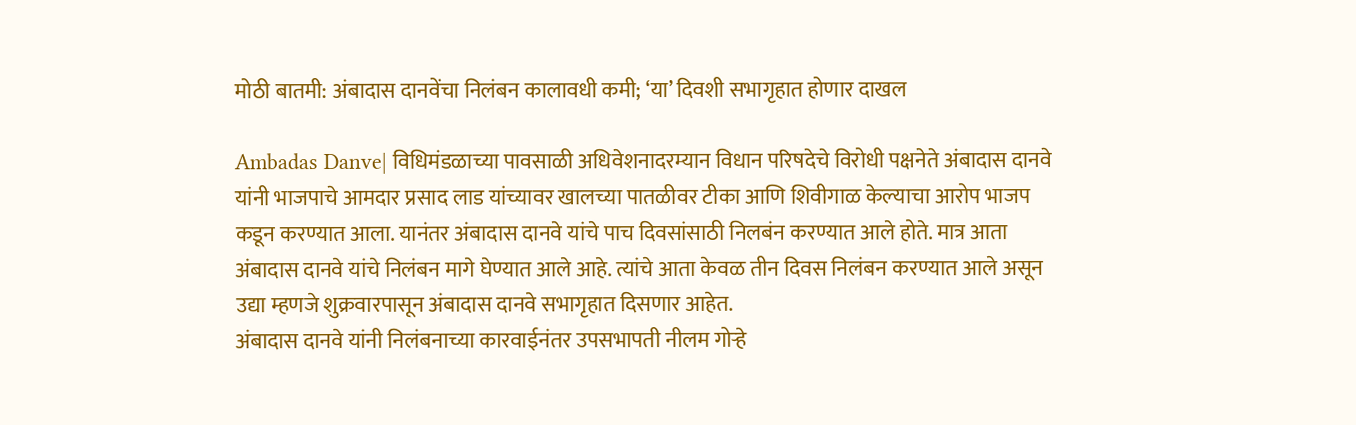मोठी बातमी: अंबादास दानवेंचा निलंबन कालावधी कमी; ‘या’ दिवशी सभागृहात होणार दाखल

Ambadas Danve| विधिमंडळाच्या पावसाळी अधिवेशनादरम्यान विधान परिषदेचे विरोधी पक्षनेते अंबादास दानवे यांनी भाजपाचे आमदार प्रसाद लाड यांच्यावर खालच्या पातळीवर टीका आणि शिवीगाळ केल्याचा आरोप भाजप कडून करण्यात आला. यानंतर अंबादास दानवे यांचे पाच दिवसांसाठी निलबंन करण्यात आले होते. मात्र आता अंबादास दानवे यांचे निलंबन मागे घेण्यात आले आहे. त्यांचे आता केवळ तीन दिवस निलंबन करण्यात आले असून उद्या म्हणजे शुक्रवारपासून अंबादास दानवे सभागृहात दिसणार आहेत.
अंबादास दानवे यांनी निलंबनाच्या कारवाईनंतर उपसभापती नीलम गोऱ्हे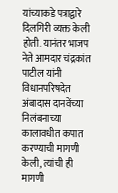यांच्याकडे पत्राद्वारे दिलगिरी व्यक्त केली होती. यानंतर भाजप नेते आमदार चंद्रकांत पाटील यांनी विधानपरिषदेत अंबादास दानवेंच्या निलंबनाच्या कालावधीत कपात करण्याची मागणी केली, त्यांची ही मागणी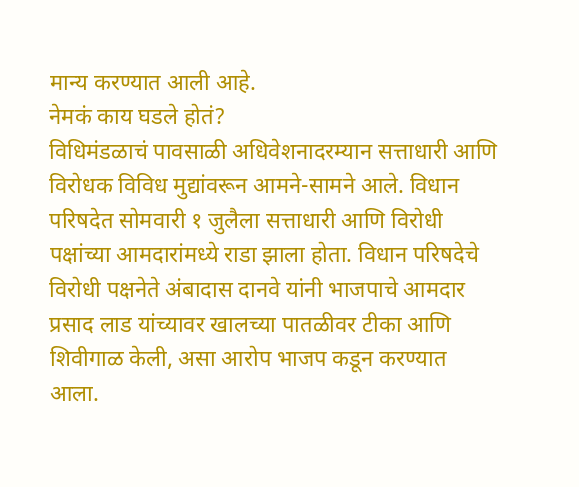मान्य करण्यात आली आहे.
नेमकं काय घडले होतं?
विधिमंडळाचं पावसाळी अधिवेशनादरम्यान सत्ताधारी आणि विरोधक विविध मुद्यांवरून आमने-सामने आले. विधान परिषदेत सोमवारी १ जुलैला सत्ताधारी आणि विरोधी पक्षांच्या आमदारांमध्ये राडा झाला होता. विधान परिषदेचे विरोधी पक्षनेते अंबादास दानवे यांनी भाजपाचे आमदार प्रसाद लाड यांच्यावर खालच्या पातळीवर टीका आणि शिवीगाळ केली, असा आरोप भाजप कडून करण्यात आला.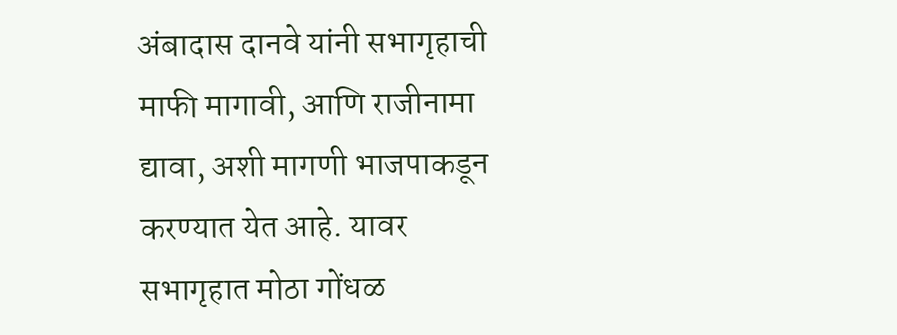अंबादास दानवे यांनी सभागृहाची माफी मागावी, आणि राजीनामा द्यावा, अशी मागणी भाजपाकडून करण्यात येत आहे. यावर सभागृहात मोठा गोंधळ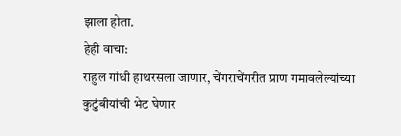झाला होता.
हेही वाचा:
राहुल गांधी हाथरसला जाणार, चेंगराचेंगरीत प्राण गमावलेल्यांच्या कुटुंबीयांची भेट घेणार